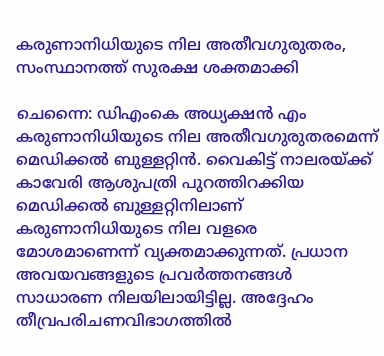കരുണാനിധിയുടെ നില അതീവഗുരുതരം, സംസ്ഥാനത്ത് സുരക്ഷ ശക്തമാക്കി

ചെന്നൈ: ഡിഎംകെ അധ്യക്ഷന്‍ എം കരുണാനിധിയുടെ നില അതീവഗുരുതരമെന്ന് മെഡിക്കല്‍ ബുള്ളറ്റിന്‍. വൈകിട്ട് നാലരയ്ക്ക് കാവേരി ആശുപത്രി പുറത്തിറക്കിയ മെഡിക്കല്‍ ബുള്ളറ്റിനിലാണ് കരുണാനിധിയുടെ നില വളരെ മോശമാണെന്ന് വ്യക്തമാക്കുന്നത്. പ്രധാന അവയവങ്ങളുടെ പ്രവര്‍ത്തനങ്ങള്‍ സാധാരണ നിലയിലായിട്ടില്ല. അദ്ദേഹം തീവ്രപരിചണവിഭാഗത്തില്‍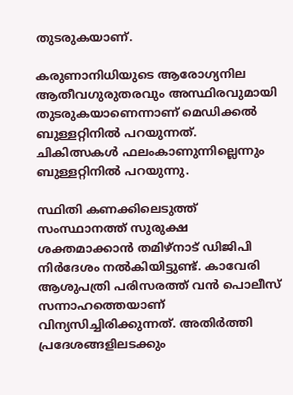തുടരുകയാണ്.

കരുണാനിധിയുടെ ആരോഗ്യനില ആതീവഗുരുതരവും അസ്ഥിരവുമായി തുടരുകയാണെന്നാണ് മെഡിക്കല്‍ ബുള്ളറ്റിനില്‍ പറയുന്നത്. ചികിത്സകള്‍ ഫലംകാണുന്നില്ലെന്നും ബുള്ളറ്റിനില്‍ പറയുന്നു.

സ്ഥിതി കണക്കിലെടുത്ത് സംസ്ഥാനത്ത് സുരുക്ഷ ശക്തമാക്കാന്‍ തമിഴ്‌നാട് ഡിജിപി നിര്‍ദേശം നല്‍കിയിട്ടുണ്ട്. കാവേരി ആശുപത്രി പരിസരത്ത് വന്‍ പൊലീസ് സന്നാഹത്തെയാണ് വിന്യസിച്ചിരിക്കുന്നത്. അതിര്‍ത്തി പ്രദേശങ്ങളിലടക്കും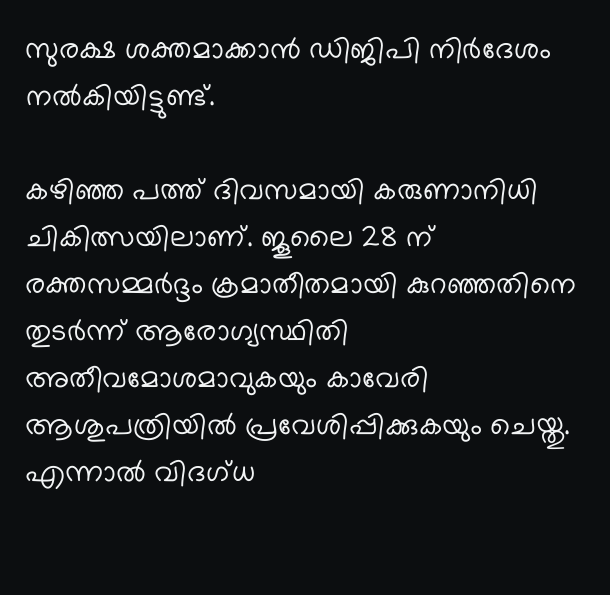സുരക്ഷ ശക്തമാക്കാന്‍ ഡിജിപി നിര്‍ദേശം നല്‍കിയിട്ടുണ്ട്.

കഴിഞ്ഞ പത്ത് ദിവസമായി കരുണാനിധി ചികിത്സയിലാണ്. ജൂലൈ 28 ന് രക്തസമ്മര്‍ദ്ദം ക്രമാതീതമായി കുറഞ്ഞതിനെ തുടര്‍ന്ന് ആരോഗ്യസ്ഥിതി അതീവമോശമാവുകയും കാവേരി ആശുപത്രിയില്‍ പ്രവേശിപ്പിക്കുകയും ചെയ്തു. എന്നാല്‍ വിദഗ്ധ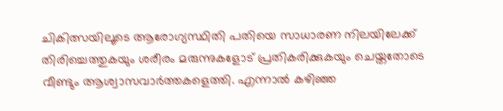ചികിത്സയിലൂടെ ആരോഗ്യസ്ഥിതി പതിയെ സാധാരണ നിലയിലേക്ക് തിരിച്ചെത്തുകയും ശരീരം മരുന്നുകളോട് പ്രതികരിക്കുകയും ചെയ്തതോടെ വീണ്ടും ആശ്വാസവാര്‍ത്തകളെത്തി. എന്നാല്‍ കഴിഞ്ഞ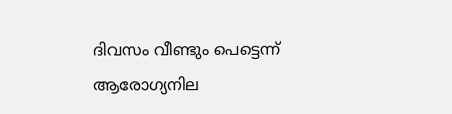ദിവസം വീണ്ടും പെട്ടെന്ന് ആരോഗ്യനില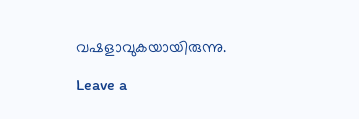വഷളാവുകയായിരുന്നു.

Leave a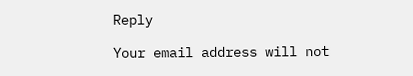Reply

Your email address will not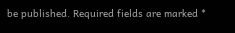be published. Required fields are marked *